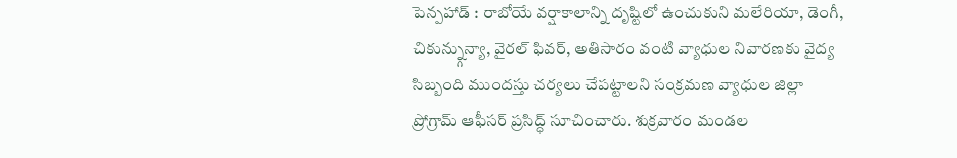పెన్పహాడ్ : రాబోయే వర్షాకాలాన్ని దృష్టిలో ఉంచుకుని మలేరియా, డెంగీ, చికున్న్గున్యా, వైరల్ ఫివర్, అతిసారం వంటి వ్యాధుల నివారణకు వైద్య సిబ్బంది ముందస్తు చర్యలు చేపట్టాలని సంక్రమణ వ్యాధుల జిల్లా ప్రోగ్రామ్ ఆఫీసర్ ప్రసిద్ధ్ సూచించారు. శుక్రవారం మండల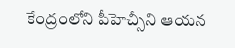కేంద్రంలోని పీహెచ్సీని ఆయన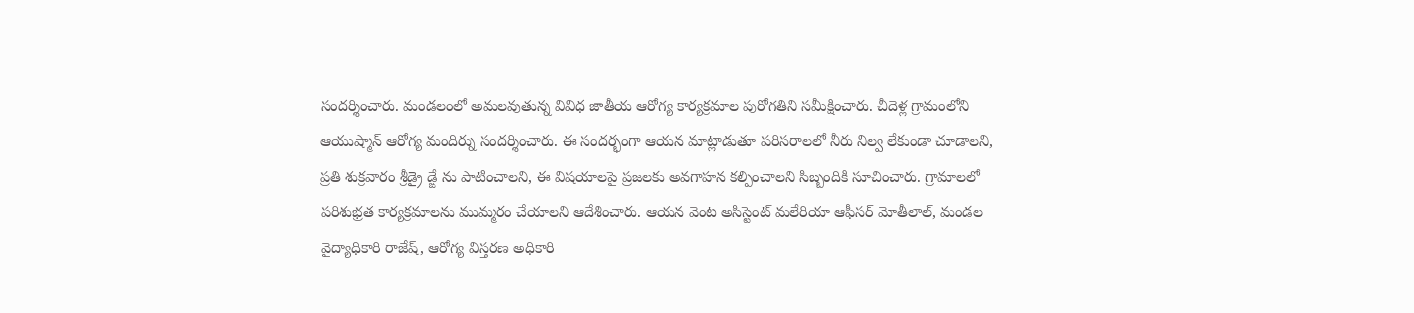సందర్శించారు. మండలంలో అమలవుతున్న వివిధ జాతీయ ఆరోగ్య కార్యక్రమాల పురోగతిని సమీక్షించారు. చీదెళ్ల గ్రామంలోని ఆయుష్మాన్ ఆరోగ్య మందిర్ను సందర్శించారు. ఈ సందర్భంగా ఆయన మాట్లాడుతూ పరిసరాలలో నీరు నిల్వ లేకుండా చూడాలని, ప్రతి శుక్రవారం శ్రీడ్రై డ్ఙే ను పాటించాలని, ఈ విషయాలపై ప్రజలకు అవగాహన కల్పించాలని సిబ్బందికి సూచించారు. గ్రామాలలో పరిశుభ్రత కార్యక్రమాలను ముమ్మరం చేయాలని ఆదేశించారు. ఆయన వెంట అసిస్టెంట్ మలేరియా ఆఫీసర్ మోతీలాల్, మండల వైద్యాధికారి రాజేష్, ఆరోగ్య విస్తరణ అధికారి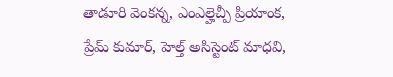తాడూరి వెంకన్న, ఎంఎల్హెచ్పీ ప్రియాంక, ప్రేమ్ కుమార్, హెల్త్ అసిస్టెంట్ మాధవి,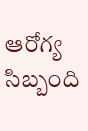ఆరోగ్య సిబ్బంది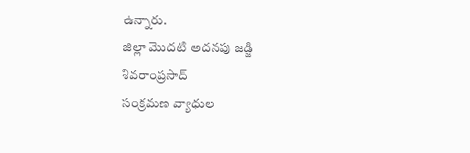ఉన్నారు.
జిల్లా మొదటి అదనపు జడ్జి
శివరాంప్రసాద్
సంక్రమణ వ్యాధుల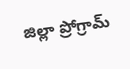జిల్లా ప్రోగ్రామ్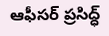ఆఫీసర్ ప్రసిద్ధ్